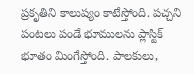ప్రకృతిని కాలుష్యం కాటేస్తోంది. పచ్చని పంటలు పండే భూములను ప్లాస్టిక్ భూతం మింగేస్తోంది. పాలకులు,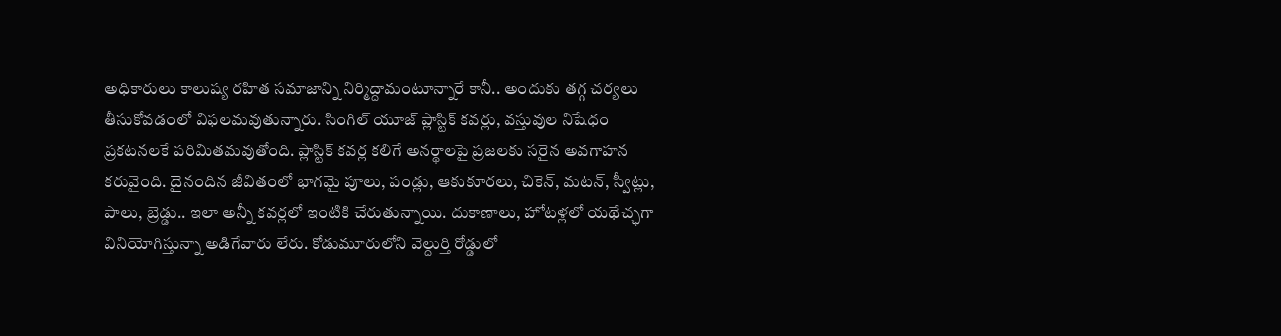అధికారులు కాలుష్య రహిత సమాజాన్ని నిర్మిద్దామంటూన్నారే కానీ.. అందుకు తగ్గ చర్యలు తీసుకోవడంలో విఫలమవుతున్నారు. సింగిల్ యూజ్ ప్లాస్టిక్ కవర్లు, వస్తువుల నిషేధం ప్రకటనలకే పరిమితమవుతోంది. ప్లాస్టిక్ కవర్ల కలిగే అనర్థాలపై ప్రజలకు సరైన అవగాహన కరువైంది. దైనందిన జీవితంలో భాగమై పూలు, పండ్లు, ఆకుకూరలు, చికెన్, మటన్, స్వీట్లు, పాలు, బ్రెడ్డు.. ఇలా అన్నీ కవర్లలో ఇంటికి చేరుతున్నాయి. దుకాణాలు, హోటళ్లలో యథేచ్ఛగా వినియోగిస్తున్నా అడిగేవారు లేరు. కోడుమూరులోని వెల్దుర్తి రోడ్డులో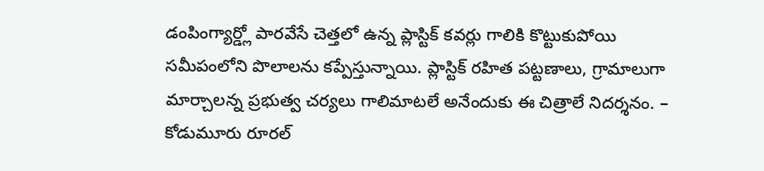డంపింగ్యార్డ్లో పారవేసే చెత్తలో ఉన్న ప్లాస్టిక్ కవర్లు గాలికి కొట్టుకుపోయి సమీపంలోని పొలాలను కప్పేస్తున్నాయి. ప్లాస్టిక్ రహిత పట్టణాలు, గ్రామాలుగా మార్చాలన్న ప్రభుత్వ చర్యలు గాలిమాటలే అనేందుకు ఈ చిత్రాలే నిదర్శనం. – కోడుమూరు రూరల్